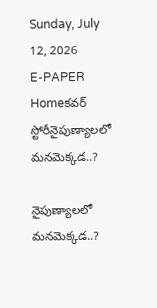Sunday, July 12, 2026
E-PAPER
Homeకవర్ స్టోరీనైపుణ్యాలలో మనమెక్కడ..?

నైపుణ్యాలలో మనమెక్కడ..?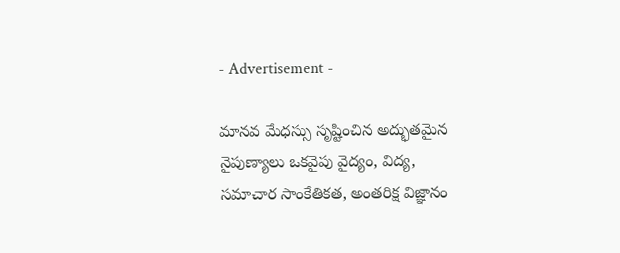- Advertisement -

మానవ మేధస్సు సృష్టించిన అద్భుతమైన నైపుణ్యాలు ఒకవైపు వైద్యం, విద్య, సమాచార సాంకేతికత, అంతరిక్ష విజ్ఞానం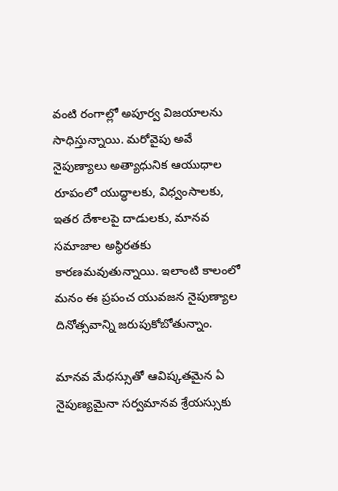వంటి రంగాల్లో అపూర్వ విజయాలను సాధిస్తున్నాయి. మరోవైపు అవే నైపుణ్యాలు అత్యాధునిక ఆయుధాల రూపంలో యుద్ధాలకు, విధ్వంసాలకు, ఇతర దేశాలపై దాడులకు, మానవ సమాజాల అస్థిరతకు కారణమవుతున్నాయి. ఇలాంటి కాలంలో మనం ఈ ప్రపంచ యువజన నైపుణ్యాల దినోత్సవాన్ని జరుపుకోబోతున్నాం.

మానవ మేధస్సుతో ఆవిష్కతమైన ఏ నైపుణ్యమైనా సర్వమానవ శ్రేయస్సుకు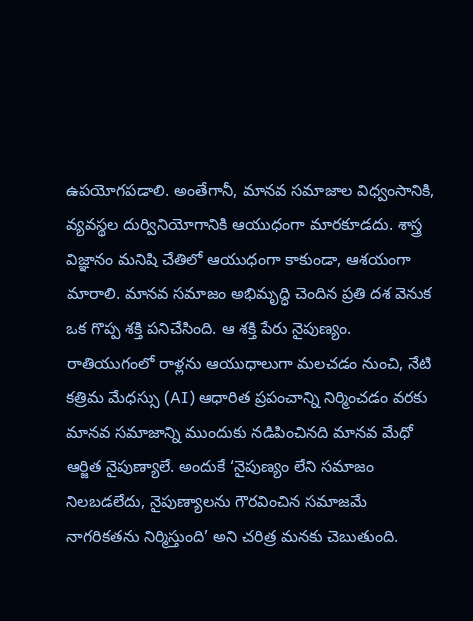ఉపయోగపడాలి. అంతేగానీ, మానవ సమాజాల విధ్వంసానికి, వ్యవస్థల దుర్వినియోగానికి ఆయుధంగా మారకూడదు. శాస్త్ర విజ్ఞానం మనిషి చేతిలో ఆయుధంగా కాకుండా, ఆశయంగా మారాలి. మానవ సమాజం అభిమృద్ధి చెందిన ప్రతి దశ వెనుక ఒక గొప్ప శక్తి పనిచేసింది. ఆ శక్తి పేరు నైపుణ్యం. రాతియుగంలో రాళ్లను ఆయుధాలుగా మలచడం నుంచి, నేటి కత్రిమ మేధస్సు (AI) ఆధారిత ప్రపంచాన్ని నిర్మించడం వరకు మానవ సమాజాన్ని ముందుకు నడిపించినది మానవ మేధో ఆర్జిత నైపుణ్యాలే. అందుకే ‘నైపుణ్యం లేని సమాజం నిలబడలేదు, నైపుణ్యాలను గౌరవించిన సమాజమే నాగరికతను నిర్మిస్తుంది’ అని చరిత్ర మనకు చెబుతుంది.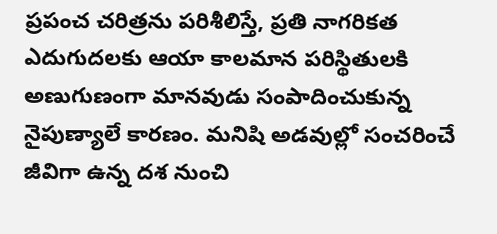ప్రపంచ చరిత్రను పరిశీలిస్తే, ప్రతి నాగరికత ఎదుగుదలకు ఆయా కాలమాన పరిస్థితులకి అణుగుణంగా మానవుడు సంపాదించుకున్న నైపుణ్యాలే కారణం. మనిషి అడవుల్లో సంచరించే జీవిగా ఉన్న దశ నుంచి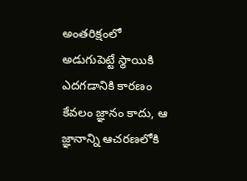అంతరిక్షంలో అడుగుపెట్టే స్థాయికి ఎదగడానికి కారణం కేవలం జ్ఞానం కాదు, ఆ జ్ఞానాన్ని ఆచరణలోకి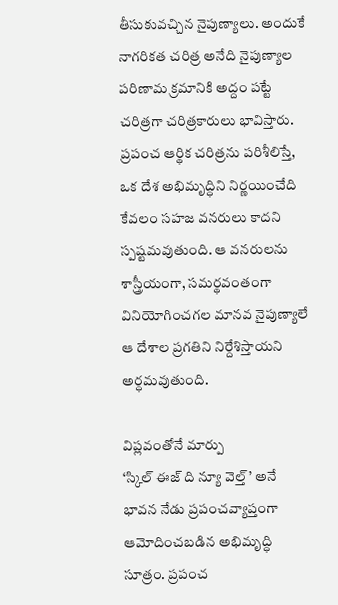తీసుకువచ్చిన నైపుణ్యాలు. అందుకే నాగరికత చరిత్ర అనేది నైపుణ్యాల పరిణామ క్రమానికి అద్దం పట్టే చరిత్రగా చరిత్రకారులు భావిస్తారు. ప్రపంచ ఆర్థిక చరిత్రను పరిశీలిస్తే, ఒక దేశ అభిమృద్ధిని నిర్ణయించేది కేవలం సహజ వనరులు కాదని స్పష్టమవుతుంది. ఆ వనరులను శాస్త్రీయంగా, సమర్థవంతంగా వినియోగించగల మానవ నైపుణ్యాలే ఆ దేశాల ప్రగతిని నిర్దేశిస్తాయని అర్ధమవుతుంది.

విప్లవంతోనే మార్పు
‘స్కిల్‌ ఈజ్‌ ది న్యూ వెల్త్‌’ అనే భావన నేడు ప్రపంచవ్యాప్తంగా ఆమోదించబడిన అభిమృద్ధి సూత్రం. ప్రపంచ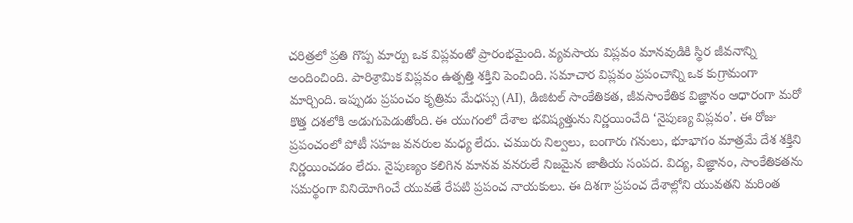చరిత్రలో ప్రతి గొప్ప మార్పు ఒక విప్లవంతో ప్రారంభమైంది. వ్యవసాయ విప్లవం మానవుడికి స్థిర జీవనాన్ని అందించింది. పారిశ్రామిక విప్లవం ఉత్పత్తి శక్తిని పెంచింది. సమాచార విప్లవం ప్రపంచాన్ని ఒక కుగ్రామంగా మార్చింది. ఇప్పుడు ప్రపంచం కృత్రిమ మేధస్సు (AI), డిజిటల్‌ సాంకేతికత, జీవసాంకేతిక విజ్ఞానం ఆధారంగా మరో కొత్త దశలోకి అడుగుపెడుతోంది. ఈ యుగంలో దేశాల భవిష్యత్తును నిర్ణయించేది ‘నైపుణ్య విప్లవం’. ఈ రోజు ప్రపంచంలో పోటీ సహజ వనరుల మధ్య లేదు. చమురు నిల్వలు, బంగారు గనులు, భూభాగం మాత్రమే దేశ శక్తిని నిర్ణయించడం లేదు. నైపుణ్యం కలిగిన మానవ వనరులే నిజమైన జాతీయ సంపద. విద్య, విజ్ఞానం, సాంకేతికతను సమర్థంగా వినియోగించే యువతే రేపటి ప్రపంచ నాయకులు. ఈ దిశగా ప్రపంచ దేశాల్లోని యువతని మరింత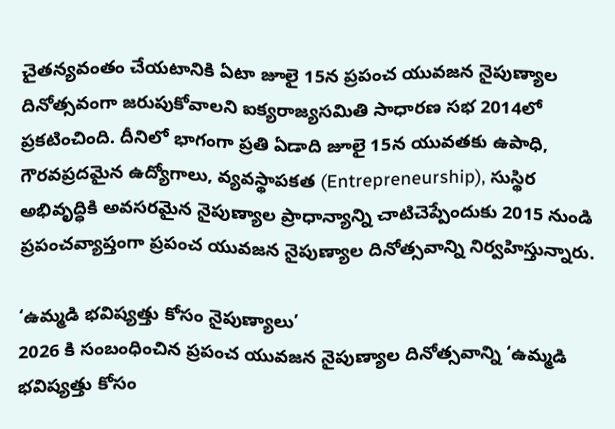చైతన్యవంతం చేయటానికి ఏటా జూలై 15న ప్రపంచ యువజన నైపుణ్యాల దినోత్సవంగా జరుపుకోవాలని ఐక్యరాజ్యసమితి సాధారణ సభ 2014లో ప్రకటించింది. దీనిలో భాగంగా ప్రతి ఏడాది జూలై 15న యువతకు ఉపాధి, గౌరవప్రదమైన ఉద్యోగాలు, వ్యవస్థాపకత (Entrepreneurship), సుస్థిర అభివృద్ధికి అవసరమైన నైపుణ్యాల ప్రాధాన్యాన్ని చాటిచెప్పేందుకు 2015 నుండి ప్రపంచవ్యాప్తంగా ప్రపంచ యువజన నైపుణ్యాల దినోత్సవాన్ని నిర్వహిస్తున్నారు.

‘ఉమ్మడి భవిష్యత్తు కోసం నైపుణ్యాలు’
2026 కి సంబంధించిన ప్రపంచ యువజన నైపుణ్యాల దినోత్సవాన్ని ‘ఉమ్మడి భవిష్యత్తు కోసం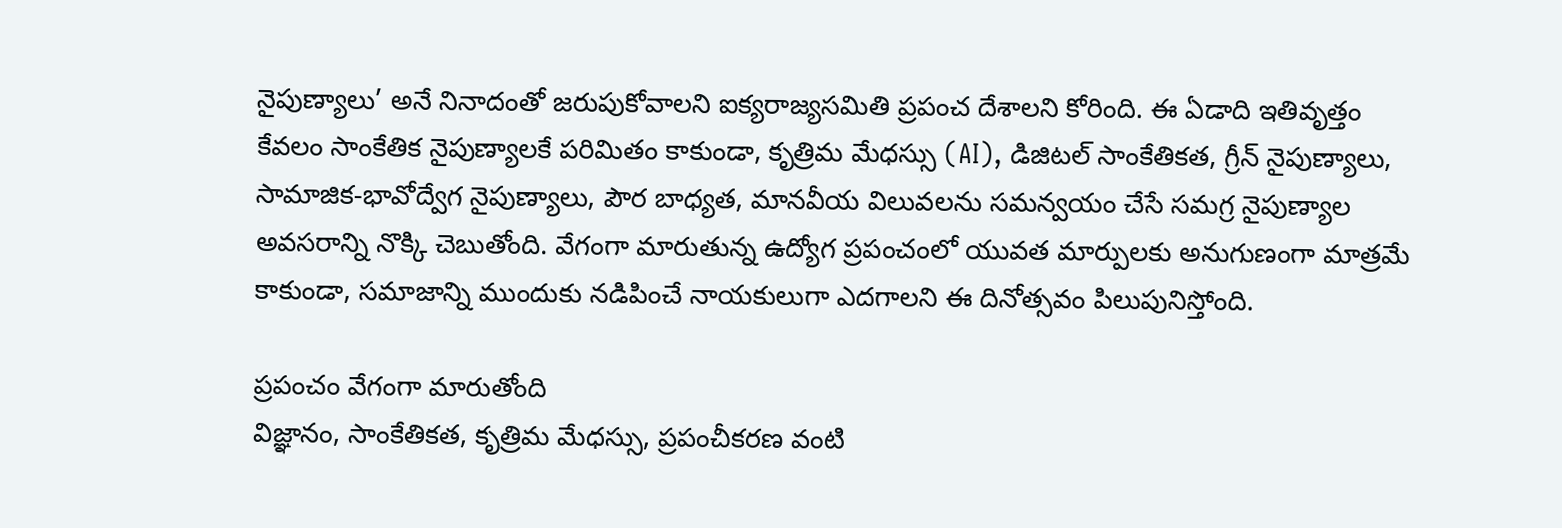నైపుణ్యాలు’ అనే నినాదంతో జరుపుకోవాలని ఐక్యరాజ్యసమితి ప్రపంచ దేశాలని కోరింది. ఈ ఏడాది ఇతివృత్తం కేవలం సాంకేతిక నైపుణ్యాలకే పరిమితం కాకుండా, కృత్రిమ మేధస్సు (AI), డిజిటల్‌ సాంకేతికత, గ్రీన్‌ నైపుణ్యాలు, సామాజిక-భావోద్వేగ నైపుణ్యాలు, పౌర బాధ్యత, మానవీయ విలువలను సమన్వయం చేసే సమగ్ర నైపుణ్యాల అవసరాన్ని నొక్కి చెబుతోంది. వేగంగా మారుతున్న ఉద్యోగ ప్రపంచంలో యువత మార్పులకు అనుగుణంగా మాత్రమే కాకుండా, సమాజాన్ని ముందుకు నడిపించే నాయకులుగా ఎదగాలని ఈ దినోత్సవం పిలుపునిస్తోంది.

ప్రపంచం వేగంగా మారుతోంది
విజ్ఞానం, సాంకేతికత, కృత్రిమ మేధస్సు, ప్రపంచీకరణ వంటి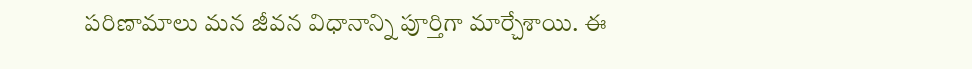పరిణామాలు మన జీవన విధానాన్ని పూర్తిగా మార్చేశాయి. ఈ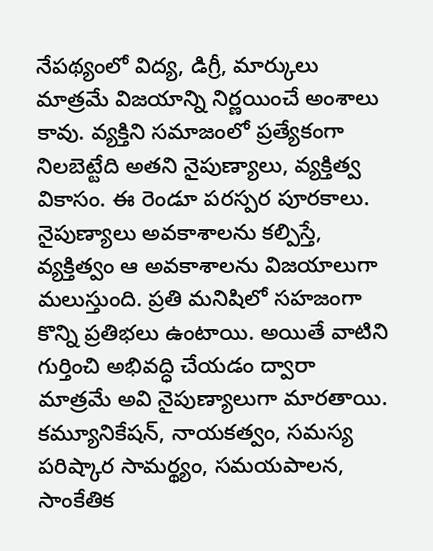నేపథ్యంలో విద్య, డిగ్రీ, మార్కులు మాత్రమే విజయాన్ని నిర్ణయించే అంశాలు కావు. వ్యక్తిని సమాజంలో ప్రత్యేకంగా నిలబెట్టేది అతని నైపుణ్యాలు, వ్యక్తిత్వ వికాసం. ఈ రెండూ పరస్పర పూరకాలు. నైపుణ్యాలు అవకాశాలను కల్పిస్తే, వ్యక్తిత్వం ఆ అవకాశాలను విజయాలుగా మలుస్తుంది. ప్రతి మనిషిలో సహజంగా కొన్ని ప్రతిభలు ఉంటాయి. అయితే వాటిని గుర్తించి అభివద్ధి చేయడం ద్వారా మాత్రమే అవి నైపుణ్యాలుగా మారతాయి. కమ్యూనికేషన్‌, నాయకత్వం, సమస్య పరిష్కార సామర్థ్యం, సమయపాలన, సాంకేతిక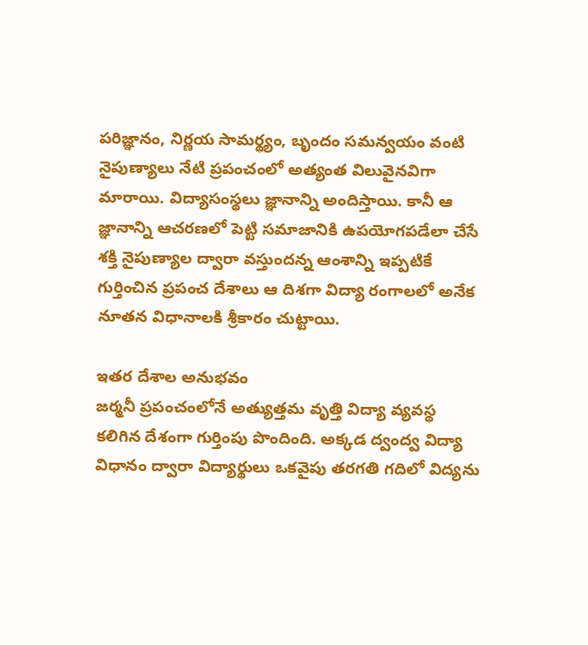పరిజ్ఞానం, నిర్ణయ సామర్థ్యం, బృందం సమన్వయం వంటి నైపుణ్యాలు నేటి ప్రపంచంలో అత్యంత విలువైనవిగా మారాయి. విద్యాసంస్థలు జ్ఞానాన్ని అందిస్తాయి. కానీ ఆ జ్ఞానాన్ని ఆచరణలో పెట్టి సమాజానికి ఉపయోగపడేలా చేసే శక్తి నైపుణ్యాల ద్వారా వస్తుందన్న ఆంశాన్ని ఇప్పటికే గుర్తించిన ప్రపంచ దేశాలు ఆ దిశగా విద్యా రంగాలలో అనేక నూతన విధానాలకి శ్రీకారం చుట్టాయి.

ఇతర దేశాల అనుభవం
జర్మనీ ప్రపంచంలోనే అత్యుత్తమ వృత్తి విద్యా వ్యవస్థ కలిగిన దేశంగా గుర్తింపు పొందింది. అక్కడ ద్వంద్వ విద్యా విధానం ద్వారా విద్యార్థులు ఒకవైపు తరగతి గదిలో విద్యను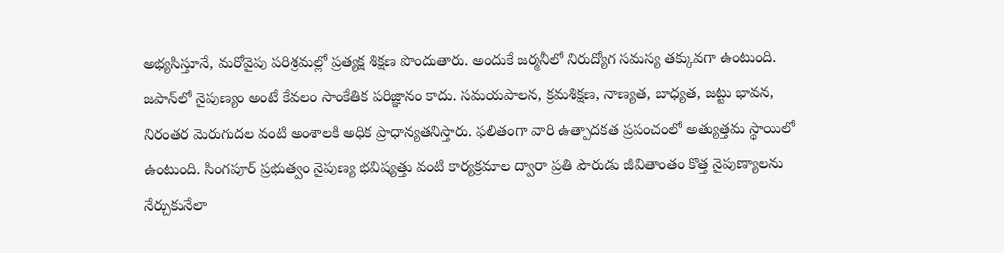అభ్యసిస్తూనే, మరోవైపు పరిశ్రమల్లో ప్రత్యక్ష శిక్షణ పొందుతారు. అందుకే జర్మనీలో నిరుద్యోగ సమస్య తక్కువగా ఉంటుంది. జపాన్‌లో నైపుణ్యం అంటే కేవలం సాంకేతిక పరిజ్ఞానం కాదు. సమయపాలన, క్రమశిక్షణ, నాణ్యత, బాధ్యత, జట్టు భావన, నిరంతర మెరుగుదల వంటి అంశాలకి అధిక ప్రాధాన్యతనిస్తారు. ఫలితంగా వారి ఉత్పాదకత ప్రపంచంలో అత్యుత్తమ స్థాయిలో ఉంటుంది. సింగపూర్‌ ప్రభుత్వం నైపుణ్య భవిష్యత్తు వంటి కార్యక్రమాల ద్వారా ప్రతి పౌరుడు జీవితాంతం కొత్త నైపుణ్యాలను నేర్చుకునేలా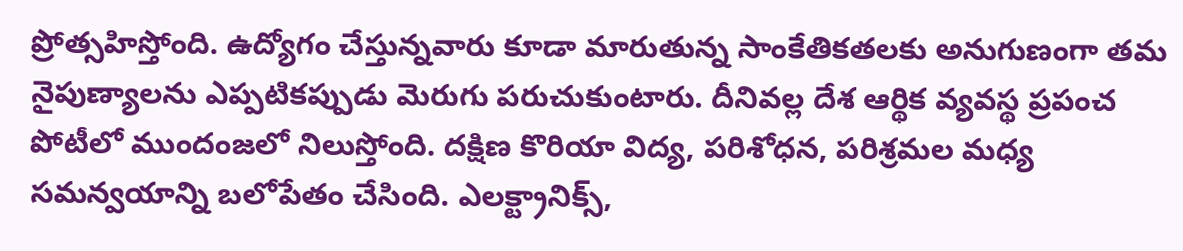ప్రోత్సహిస్తోంది. ఉద్యోగం చేస్తున్నవారు కూడా మారుతున్న సాంకేతికతలకు అనుగుణంగా తమ నైపుణ్యాలను ఎప్పటికప్పుడు మెరుగు పరుచుకుంటారు. దీనివల్ల దేశ ఆర్థిక వ్యవస్థ ప్రపంచ పోటీలో ముందంజలో నిలుస్తోంది. దక్షిణ కొరియా విద్య, పరిశోధన, పరిశ్రమల మధ్య సమన్వయాన్ని బలోపేతం చేసింది. ఎలక్ట్రానిక్స్‌,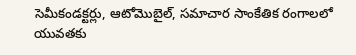సెమీకండక్టర్లు, ఆటోమొబైల్‌, సమాచార సాంకేతిక రంగాలలో యువతకు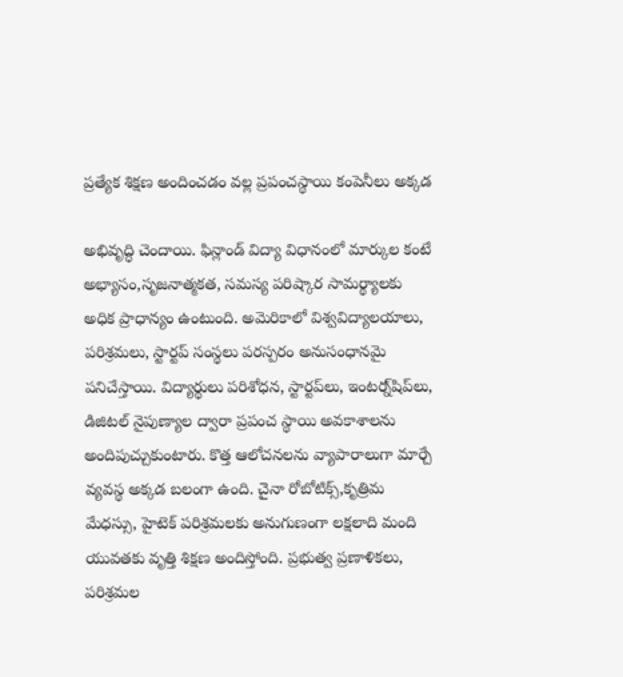ప్రత్యేక శిక్షణ అందించడం వల్ల ప్రపంచస్థాయి కంపెనీలు అక్కడ

అభివృద్ధి చెందాయి. ఫిన్లాండ్‌ విద్యా విధానంలో మార్కుల కంటే అభ్యాసం,సృజనాత్మకత, సమస్య పరిష్కార సామర్థ్యాలకు అధిక ప్రాధాన్యం ఉంటుంది. అమెరికాలో విశ్వవిద్యాలయాలు, పరిశ్రమలు, స్టార్టప్‌ సంస్థలు పరస్పరం అనుసంధానమై పనిచేస్తాయి. విద్యార్థులు పరిశోధన, స్టార్టప్‌లు, ఇంటర్న్‌షిప్‌లు, డిజిటల్‌ నైపుణ్యాల ద్వారా ప్రపంచ స్థాయి అవకాశాలను అందిపుచ్చుకుంటారు. కొత్త ఆలోచనలను వ్యాపారాలుగా మార్చే వ్యవస్థ అక్కడ బలంగా ఉంది. చైనా రోబోటిక్స్‌,కృత్రిమ మేధస్సు, హైటెక్‌ పరిశ్రమలకు అనుగుణంగా లక్షలాది మంది యువతకు వృత్తి శిక్షణ అందిస్తోంది. ప్రభుత్వ ప్రణాళికలు, పరిశ్రమల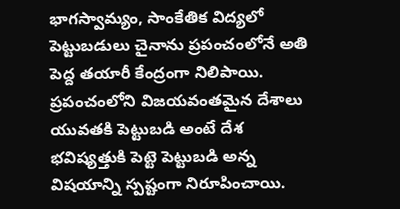భాగస్వామ్యం, సాంకేతిక విద్యలో పెట్టుబడులు చైనాను ప్రపంచంలోనే అతి పెద్ద తయారీ కేంద్రంగా నిలిపాయి. ప్రపంచంలోని విజయవంతమైన దేశాలు యువతకి పెట్టుబడి అంటే దేశ భవిష్యత్తుకి పెట్టె పెట్టుబడి అన్న విషయాన్ని స్పష్టంగా నిరూపించాయి.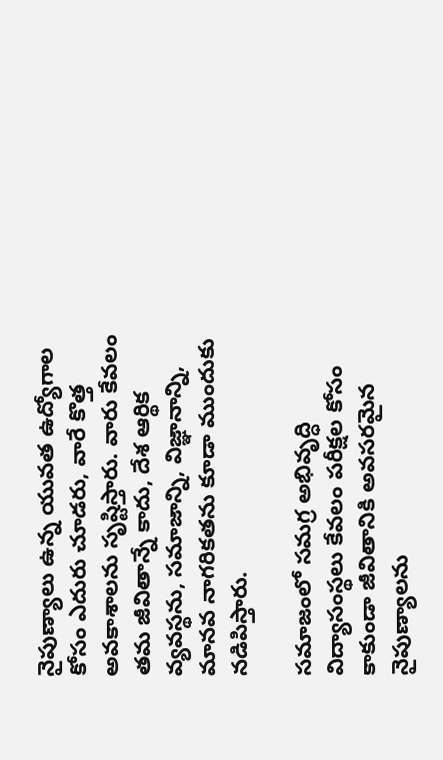నైపుణ్యాలు ఉన్న యువత ఉద్యోగాల కోసం ఎదురు చూడరు, వారే కొత్త అవకాశాలను సృష్టిస్తారు. వారు కేవలం తమ జీవితాన్నే కాదు, దేశ ఆర్థిక వ్యవస్థను, సమాజాన్ని, విజ్ఞానాన్ని, మానవ నాగరికతను కూడా ముందుకు నడిపిస్తారు.

సమాజంలో సమగ్ర అభివృద్ధి
విద్యాసంస్థలు కేవలం పరీక్షల కోసం కాకుండా జీవితానికి అవసరమైన నైపుణ్యాలను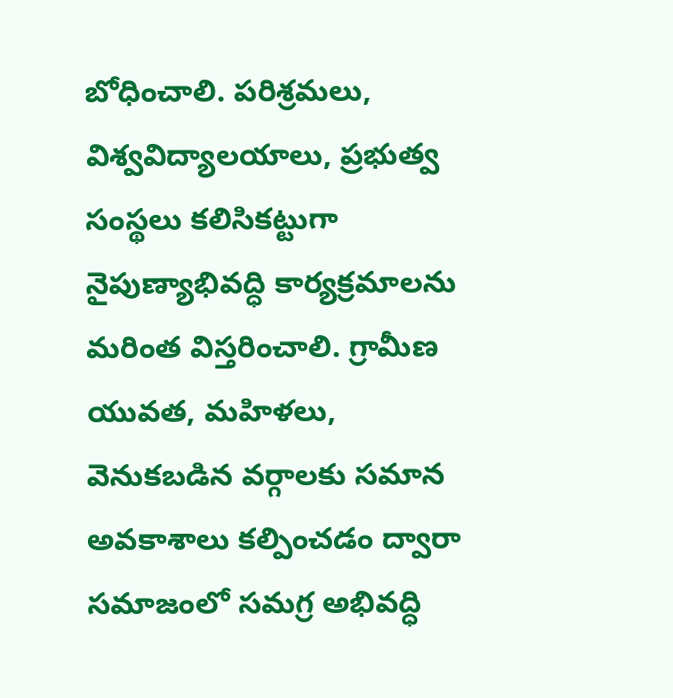బోధించాలి. పరిశ్రమలు, విశ్వవిద్యాలయాలు, ప్రభుత్వ సంస్థలు కలిసికట్టుగా నైపుణ్యాభివద్ధి కార్యక్రమాలను మరింత విస్తరించాలి. గ్రామీణ యువత, మహిళలు, వెనుకబడిన వర్గాలకు సమాన అవకాశాలు కల్పించడం ద్వారా సమాజంలో సమగ్ర అభివద్ధి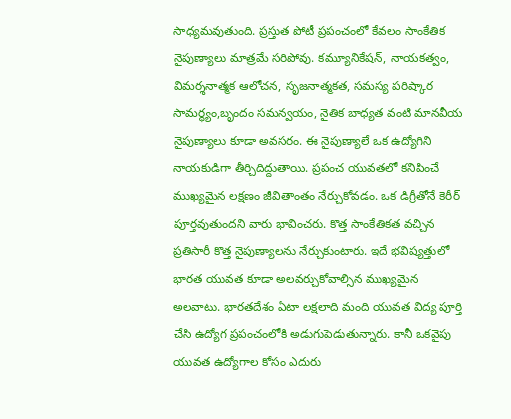సాధ్యమవుతుంది. ప్రస్తుత పోటీ ప్రపంచంలో కేవలం సాంకేతిక నైపుణ్యాలు మాత్రమే సరిపోవు. కమ్యూనికేషన్‌, నాయకత్వం, విమర్శనాత్మక ఆలోచన, సృజనాత్మకత, సమస్య పరిష్కార సామర్థ్యం,బృందం సమన్వయం, నైతిక బాధ్యత వంటి మానవీయ నైపుణ్యాలు కూడా అవసరం. ఈ నైపుణ్యాలే ఒక ఉద్యోగిని నాయకుడిగా తీర్చిదిద్దుతాయి. ప్రపంచ యువతలో కనిపించే ముఖ్యమైన లక్షణం జీవితాంతం నేర్చుకోవడం. ఒక డిగ్రీతోనే కెరీర్‌ పూర్తవుతుందని వారు భావించరు. కొత్త సాంకేతికత వచ్చిన ప్రతిసారీ కొత్త నైపుణ్యాలను నేర్చుకుంటారు. ఇదే భవిష్యత్తులో భారత యువత కూడా అలవర్చుకోవాల్సిన ముఖ్యమైన అలవాటు. భారతదేశం ఏటా లక్షలాది మంది యువత విద్య పూర్తి చేసి ఉద్యోగ ప్రపంచంలోకి అడుగుపెడుతున్నారు. కానీ ఒకవైపు యువత ఉద్యోగాల కోసం ఎదురు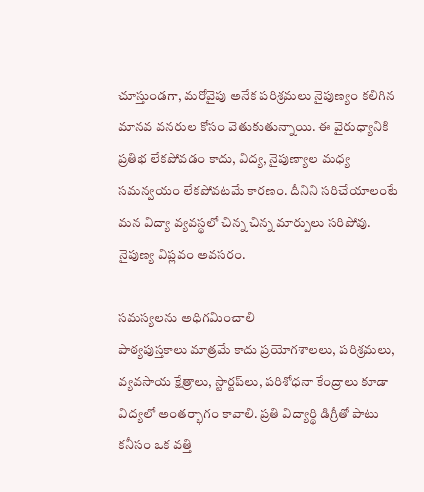చూస్తుండగా, మరోవైపు అనేక పరిశ్రమలు నైపుణ్యం కలిగిన మానవ వనరుల కోసం వెతుకుతున్నాయి. ఈ వైరుధ్యానికి ప్రతిభ లేకపోవడం కాదు, విద్య, నైపుణ్యాల మధ్య సమన్వయం లేకపోవటమే కారణం. దీనిని సరిచేయాలంటే మన విద్యా వ్యవస్థలో చిన్న చిన్న మార్పులు సరిపోవు. నైపుణ్య విప్లవం అవసరం.

సమస్యలను అధిగమించాలి
పాఠ్యపుస్తకాలు మాత్రమే కాదు ప్రయోగశాలలు, పరిశ్రమలు, వ్యవసాయ క్షేత్రాలు, స్టార్టప్‌లు, పరిశోధనా కేంద్రాలు కూడా విద్యలో అంతర్భాగం కావాలి. ప్రతి విద్యార్థి డిగ్రీతో పాటు కనీసం ఒక వత్తి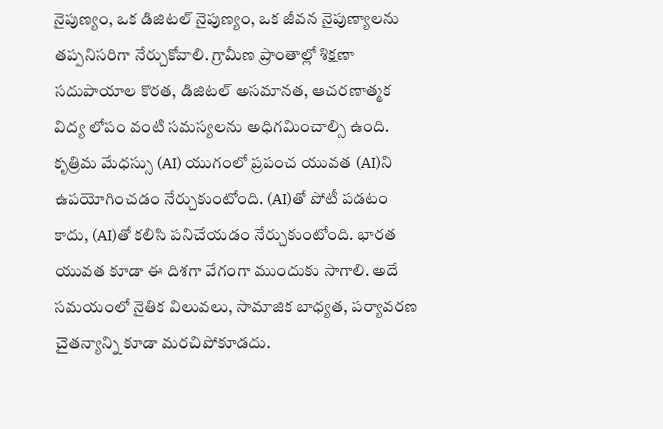నైపుణ్యం, ఒక డిజిటల్‌ నైపుణ్యం, ఒక జీవన నైపుణ్యాలను తప్పనిసరిగా నేర్చుకోవాలి. గ్రామీణ ప్రాంతాల్లో శిక్షణా సదుపాయాల కొరత, డిజిటల్‌ అసమానత, ఆచరణాత్మక విద్య లోపం వంటి సమస్యలను అధిగమించాల్సి ఉంది. కృత్రిమ మేధస్సు (AI) యుగంలో ప్రపంచ యువత (AI)ని ఉపయోగించడం నేర్చుకుంటోంది. (AI)తో పోటీ పడటం కాదు, (AI)తో కలిసి పనిచేయడం నేర్చుకుంటోంది. భారత యువత కూడా ఈ దిశగా వేగంగా ముందుకు సాగాలి. అదే సమయంలో నైతిక విలువలు, సామాజిక బాధ్యత, పర్యావరణ చైతన్యాన్ని కూడా మరచిపోకూడదు.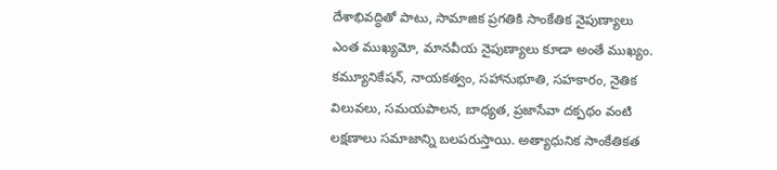దేశాభివద్ధితో పాటు, సామాజిక ప్రగతికి సాంకేతిక నైపుణ్యాలు ఎంత ముఖ్యమో, మానవీయ నైపుణ్యాలు కూడా అంతే ముఖ్యం. కమ్యూనికేషన్‌, నాయకత్వం, సహానుభూతి, సహకారం, నైతిక విలువలు, సమయపాలన, బాధ్యత, ప్రజాసేవా దక్పథం వంటి లక్షణాలు సమాజాన్ని బలపరుస్తాయి. అత్యాధునిక సాంకేతికత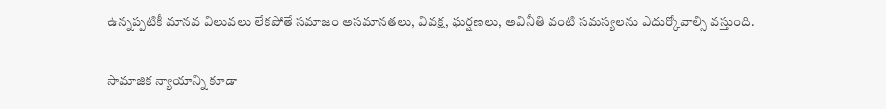ఉన్నప్పటికీ మానవ విలువలు లేకపోతే సమాజం అసమానతలు, వివక్ష, ఘర్షణలు, అవినీతి వంటి సమస్యలను ఎదుర్కోవాల్సి వస్తుంది.

సామాజిక న్యాయాన్ని కూడా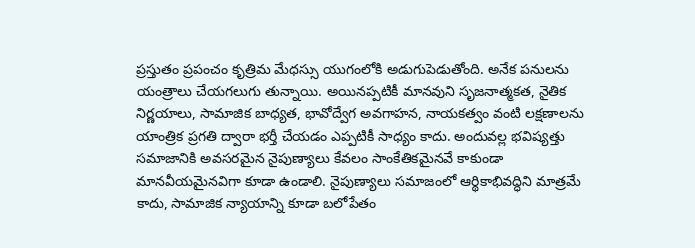ప్రస్తుతం ప్రపంచం కృత్రిమ మేధస్సు యుగంలోకి అడుగుపెడుతోంది. అనేక పనులను యంత్రాలు చేయగలుగు తున్నాయి. అయినప్పటికీ మానవుని సృజనాత్మకత, నైతిక నిర్ణయాలు, సామాజిక బాధ్యత, భావోద్వేగ అవగాహన, నాయకత్వం వంటి లక్షణాలను యాంత్రిక ప్రగతి ద్వారా భర్తీ చేయడం ఎప్పటికీ సాధ్యం కాదు. అందువల్ల భవిష్యత్తు సమాజానికి అవసరమైన నైపుణ్యాలు కేవలం సాంకేతికమైనవే కాకుండా మానవీయమైనవిగా కూడా ఉండాలి. నైపుణ్యాలు సమాజంలో ఆర్థికాభివద్ధిని మాత్రమే కాదు, సామాజిక న్యాయాన్ని కూడా బలోపేతం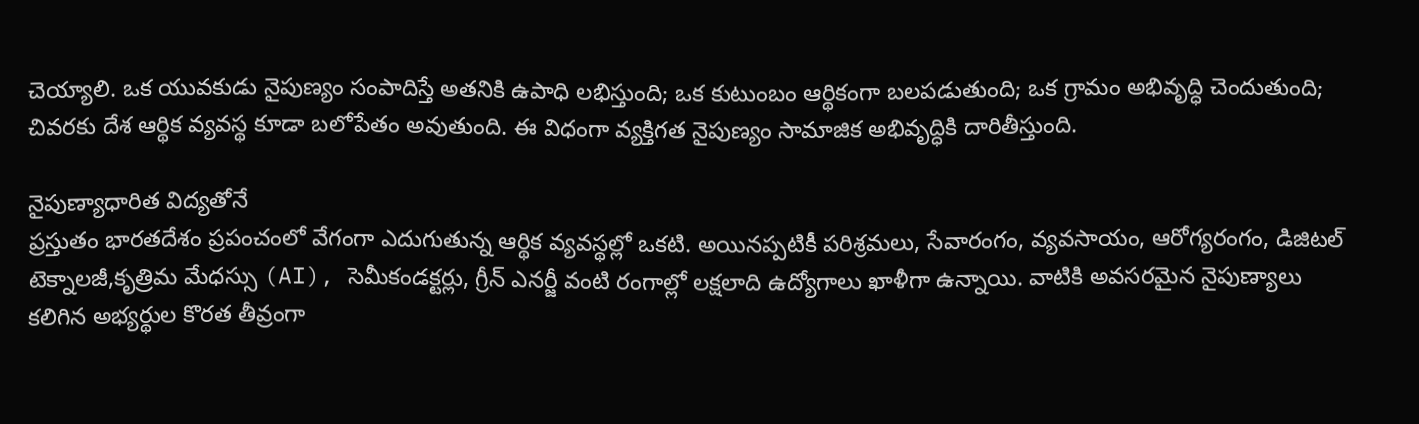చెయ్యాలి. ఒక యువకుడు నైపుణ్యం సంపాదిస్తే అతనికి ఉపాధి లభిస్తుంది; ఒక కుటుంబం ఆర్థికంగా బలపడుతుంది; ఒక గ్రామం అభివృద్ధి చెందుతుంది; చివరకు దేశ ఆర్థిక వ్యవస్థ కూడా బలోపేతం అవుతుంది. ఈ విధంగా వ్యక్తిగత నైపుణ్యం సామాజిక అభివృద్ధికి దారితీస్తుంది.

నైపుణ్యాధారిత విద్యతోనే
ప్రస్తుతం భారతదేశం ప్రపంచంలో వేగంగా ఎదుగుతున్న ఆర్థిక వ్యవస్థల్లో ఒకటి. అయినప్పటికీ పరిశ్రమలు, సేవారంగం, వ్యవసాయం, ఆరోగ్యరంగం, డిజిటల్‌ టెక్నాలజీ,కృత్రిమ మేధస్సు (AI), సెమీకండక్టర్లు, గ్రీన్‌ ఎనర్జీ వంటి రంగాల్లో లక్షలాది ఉద్యోగాలు ఖాళీగా ఉన్నాయి. వాటికి అవసరమైన నైపుణ్యాలు కలిగిన అభ్యర్థుల కొరత తీవ్రంగా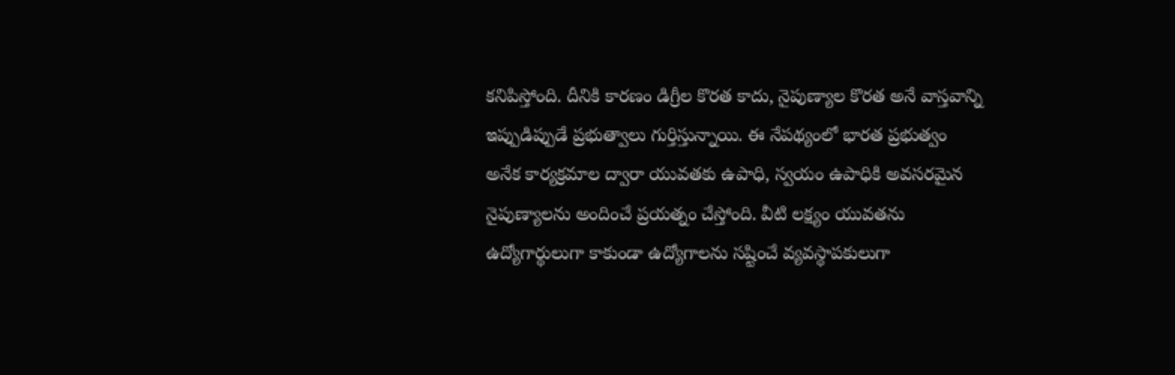కనిపిస్తోంది. దీనికి కారణం డిగ్రీల కొరత కాదు, నైపుణ్యాల కొరత అనే వాస్తవాన్ని ఇప్పుడిప్పుడే ప్రభుత్వాలు గుర్తిస్తున్నాయి. ఈ నేపథ్యంలో భారత ప్రభుత్వం అనేక కార్యక్రమాల ద్వారా యువతకు ఉపాధి, స్వయం ఉపాధికి అవసరమైన నైపుణ్యాలను అందించే ప్రయత్నం చేస్తోంది. వీటి లక్ష్యం యువతను ఉద్యోగార్థులుగా కాకుండా ఉద్యోగాలను సష్టించే వ్యవస్థాపకులుగా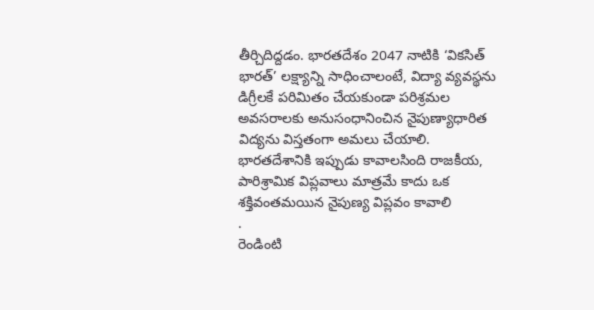తీర్చిదిద్దడం. భారతదేశం 2047 నాటికి ‘వికసిత్‌ భారత్‌’ లక్ష్యాన్ని సాధించాలంటే, విద్యా వ్యవస్థను డిగ్రీలకే పరిమితం చేయకుండా పరిశ్రమల అవసరాలకు అనుసంధానించిన నైపుణ్యాధారిత విద్యను విస్తతంగా అమలు చేయాలి. భారతదేశానికి ఇప్పుడు కావాలసింది రాజకీయ, పారిశ్రామిక విప్లవాలు మాత్రమే కాదు ఒక శక్తివంతమయిన నైపుణ్య విప్లవం కావాలి
.
రెండింటి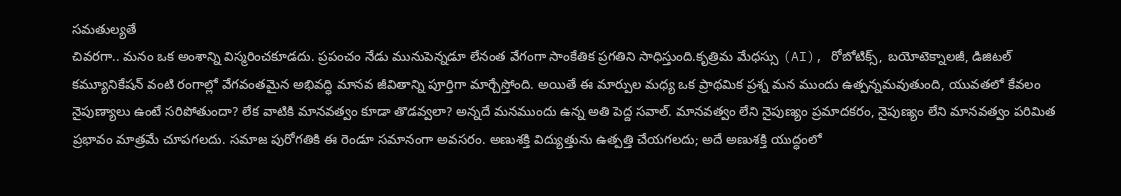సమతుల్యతే
చివరగా.. మనం ఒక అంశాన్ని విస్మరించకూడదు. ప్రపంచం నేడు మునుపెన్నడూ లేనంత వేగంగా సాంకేతిక ప్రగతిని సాధిస్తుంది.కృత్రిమ మేధస్సు (AI), రోబోటిక్స్‌, బయోటెక్నాలజీ, డిజిటల్‌ కమ్యూనికేషన్‌ వంటి రంగాల్లో వేగవంతమైన అభివద్ధి మానవ జీవితాన్ని పూర్తిగా మార్చేస్తోంది. అయితే ఈ మార్పుల మధ్య ఒక ప్రాథమిక ప్రశ్న మన ముందు ఉత్పన్నమవుతుంది, యువతలో కేవలం నైపుణ్యాలు ఉంటే సరిపోతుందా? లేక వాటికి మానవత్వం కూడా తొడవ్వలా? అన్నదే మనముందు ఉన్న అతి పెద్ద సవాల్‌. మానవత్వం లేని నైపుణ్యం ప్రమాదకరం, నైపుణ్యం లేని మానవత్వం పరిమిత ప్రభావం మాత్రమే చూపగలదు. సమాజ పురోగతికి ఈ రెండూ సమానంగా అవసరం. అణుశక్తి విద్యుత్తును ఉత్పత్తి చేయగలదు; అదే అణుశక్తి యుద్ధంలో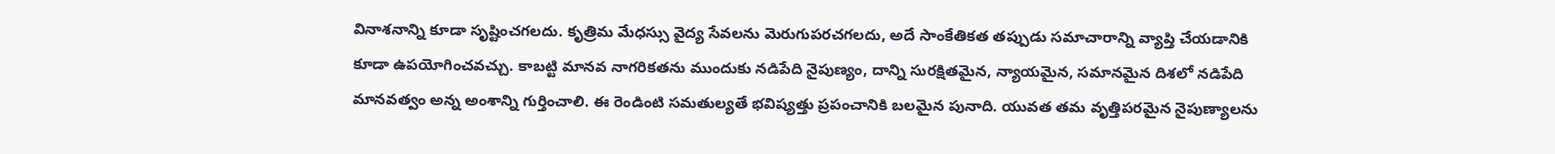వినాశనాన్ని కూడా సృష్టించగలదు. కృత్రిమ మేధస్సు వైద్య సేవలను మెరుగుపరచగలదు, అదే సాంకేతికత తప్పుడు సమాచారాన్ని వ్యాప్తి చేయడానికి కూడా ఉపయోగించవచ్చు. కాబట్టి మానవ నాగరికతను ముందుకు నడిపేది నైపుణ్యం, దాన్ని సురక్షితమైన, న్యాయమైన, సమానమైన దిశలో నడిపేది మానవత్వం అన్న అంశాన్ని గుర్తించాలి. ఈ రెండింటి సమతుల్యతే భవిష్యత్తు ప్రపంచానికి బలమైన పునాది. యువత తమ వృత్తిపరమైన నైపుణ్యాలను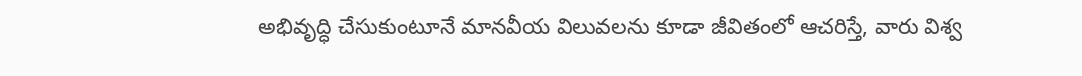అభివృద్ధి చేసుకుంటూనే మానవీయ విలువలను కూడా జీవితంలో ఆచరిస్తే, వారు విశ్వ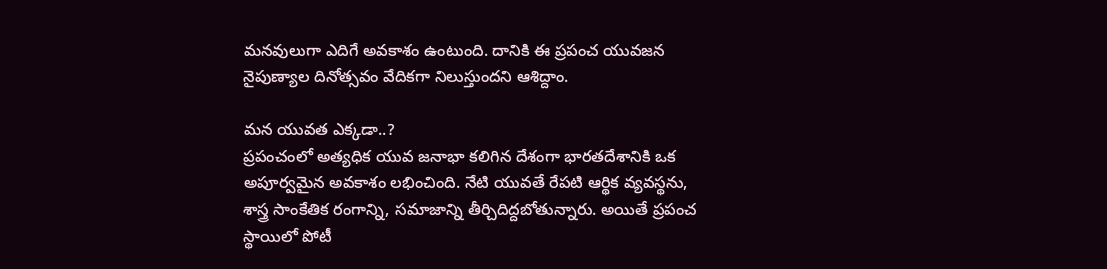మనవులుగా ఎదిగే అవకాశం ఉంటుంది. దానికి ఈ ప్రపంచ యువజన నైపుణ్యాల దినోత్సవం వేదికగా నిలుస్తుందని ఆశిద్దాం.

మన యువత ఎక్కడా..?
ప్రపంచంలో అత్యధిక యువ జనాభా కలిగిన దేశంగా భారతదేశానికి ఒక అపూర్వమైన అవకాశం లభించింది. నేటి యువతే రేపటి ఆర్థిక వ్యవస్థను, శాస్త్ర సాంకేతిక రంగాన్ని, సమాజాన్ని తీర్చిదిద్దబోతున్నారు. అయితే ప్రపంచ స్థాయిలో పోటీ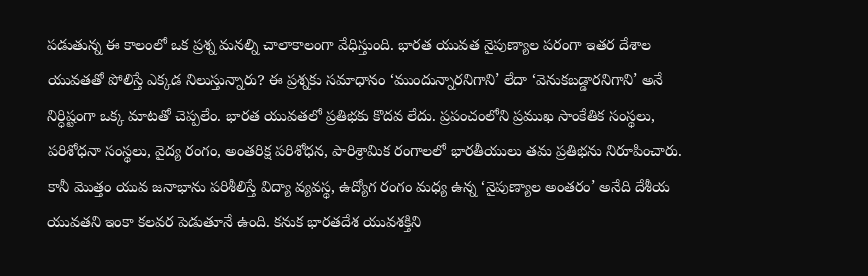పడుతున్న ఈ కాలంలో ఒక ప్రశ్న మనల్ని చాలాకాలంగా వేధిస్తుంది. భారత యువత నైపుణ్యాల పరంగా ఇతర దేశాల యువతతో పోలిస్తే ఎక్కడ నిలుస్తున్నారు? ఈ ప్రశ్నకు సమాధానం ‘ముందున్నారనిగాని’ లేదా ‘వెనుకబడ్డారనిగాని’ అనే నిర్ధిష్టంగా ఒక్క మాటతో చెప్పలేం. భారత యువతలో ప్రతిభకు కొదవ లేదు. ప్రపంచంలోని ప్రముఖ సాంకేతిక సంస్థలు, పరిశోధనా సంస్థలు, వైద్య రంగం, అంతరిక్ష పరిశోధన, పారిశ్రామిక రంగాలలో భారతీయులు తమ ప్రతిభను నిరూపించారు. కానీ మొత్తం యువ జనాభాను పరిశీలిస్తే విద్యా వ్యవస్థ, ఉద్యోగ రంగం మధ్య ఉన్న ‘నైపుణ్యాల అంతరం’ అనేది దేశీయ యువతని ఇంకా కలవర పెడుతూనే ఉంది. కనుక భారతదేశ యువశక్తిని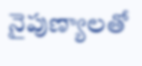నైపుణ్యాలతో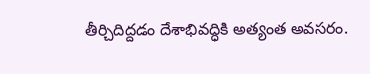తీర్చిదిద్దడం దేశాభివద్ధికి అత్యంత అవసరం.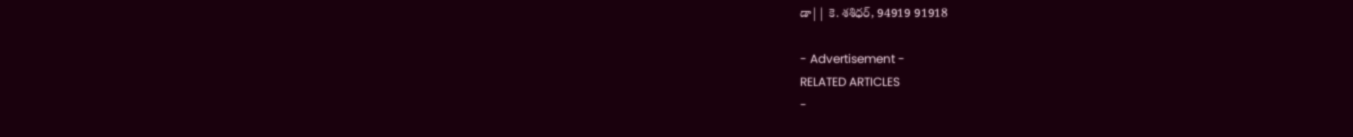డా|| కె. శశిధర్‌, 94919 91918

- Advertisement -
RELATED ARTICLES
-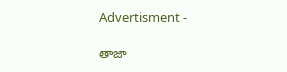Advertisment -

తాజా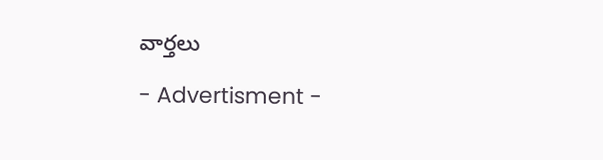వార్తలు

- Advertisment -